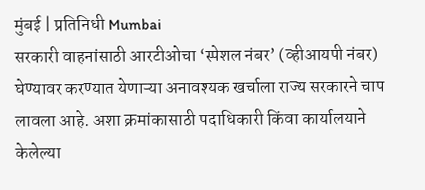मुंबई | प्रतिनिधी Mumbai
सरकारी वाहनांसाठी आरटीओचा ‘स्पेशल नंबर’ (व्हीआयपी नंबर) घेण्यावर करण्यात येणाऱ्या अनावश्यक खर्चाला राज्य सरकारने चाप लावला आहे. अशा क्रमांकासाठी पदाधिकारी किंवा कार्यालयाने केलेल्या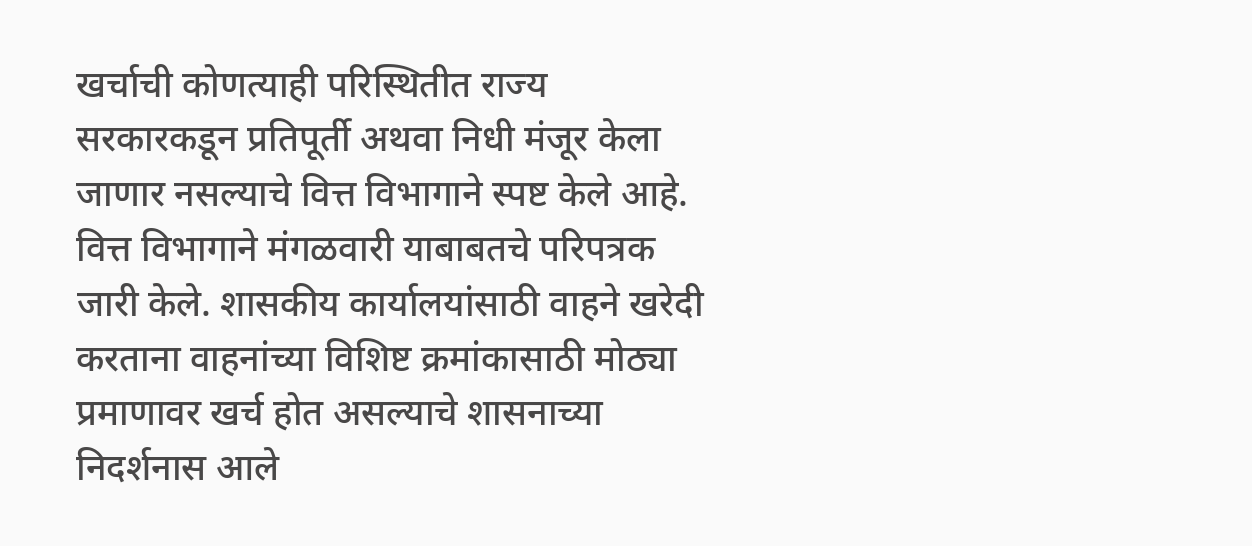खर्चाची कोणत्याही परिस्थितीत राज्य सरकारकडून प्रतिपूर्ती अथवा निधी मंजूर केला जाणार नसल्याचे वित्त विभागाने स्पष्ट केले आहे.
वित्त विभागाने मंगळवारी याबाबतचे परिपत्रक जारी केले. शासकीय कार्यालयांसाठी वाहने खरेदी करताना वाहनांच्या विशिष्ट क्रमांकासाठी मोठ्या प्रमाणावर खर्च होत असल्याचे शासनाच्या निदर्शनास आले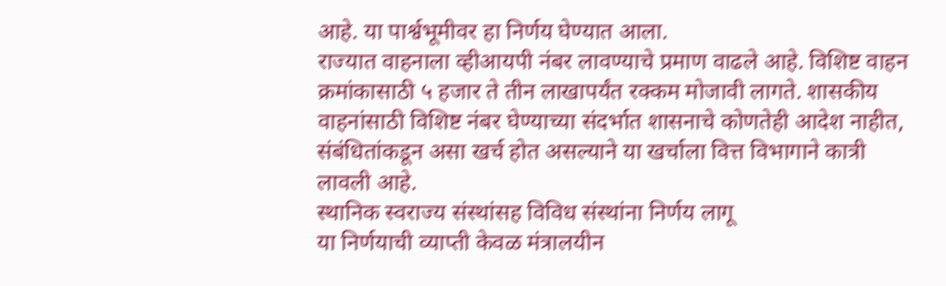आहे. या पार्श्वभूमीवर हा निर्णय घेण्यात आला.
राज्यात वाहनाला व्हीआयपी नंबर लावण्याचे प्रमाण वाढले आहे. विशिष्ट वाहन क्रमांकासाठी ५ हजार ते तीन लाखापर्यंत रक्कम मोजावी लागते. शासकीय वाहनांसाठी विशिष्ट नंबर घेण्याच्या संदर्भात शासनाचे कोणतेही आदेश नाहीत, संबंधितांकडून असा खर्च होत असल्याने या खर्चाला वित्त विभागाने कात्री लावली आहे.
स्थानिक स्वराज्य संस्थांसह विविध संस्थांना निर्णय लागू
या निर्णयाची व्याप्ती केवळ मंत्रालयीन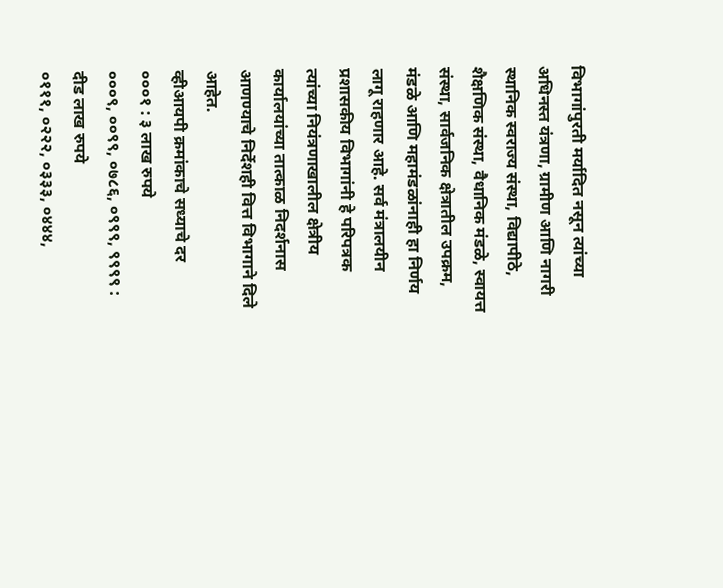विभागांपुरती मर्यादित नसून त्यांच्या अधिनस्त यंत्रणा, ग्रामीण आणि नागरी स्थानिक स्वराज्य संस्था, विद्यापीठे, शैक्षणिक संस्था, वैधानिक मंडळे, स्वायत्त संस्था, सार्वजनिक क्षेत्रातील उपक्रम, मंडळे आणि महामंडळांनाही हा निर्णय लागू राहणार आहे. सर्व मंत्रालयीन प्रशासकीय विभागांनी हे परिपत्रक त्यांच्या नियंत्रणाखालील क्षेत्रीय कार्यालयांच्या तात्काळ निदर्शनास आणण्याचे निर्देशही वित्त विभागाने दिले आहेत.
व्हीआयपी क्रमांकाचे सध्याचे दर
०००१ : ३ लाख रुपये
०००९, ००९९, ०७८६, ०९९९, ९९९९ : दीड लाख रुपये
०१११, ०२२२, ०३३३, ०४४४,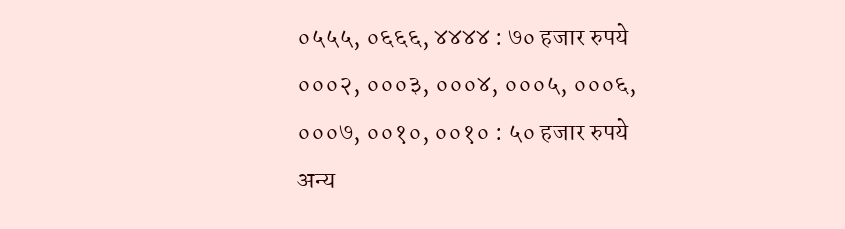०५५५, ०६६६, ४४४४ : ७० हजार रुपये
०००२, ०००३, ०००४, ०००५, ०००६, ०००७, ००१०, ००१० : ५० हजार रुपये
अन्य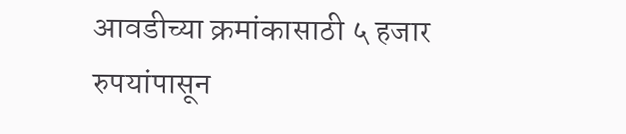आवडीच्या क्रमांकासाठी ५ हजार रुपयांपासून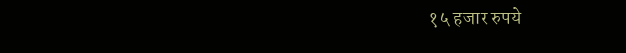१५ हजार रुपये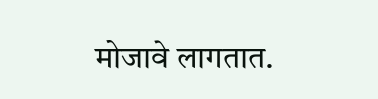मोजावे लागतात.